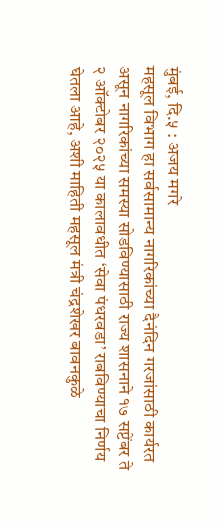मुंबई, दि.५ : अजय मगरे
महसूल विभाग हा सर्वसामान्य नागरिकांच्या दैनंदिन गरजांसाठी कार्यरत असून नागरिकांच्या समस्या सोडविण्यासाठी राज्य शासनाने १७ सप्टेंबर ते २ ऑक्टोबर २०२५ या कालावधीत ‘सेवा पंधरवडा’ राबविण्याचा निर्णय घेतला आहे, अशी माहिती महसूल मंत्री चंद्रशेखर बावनकुळे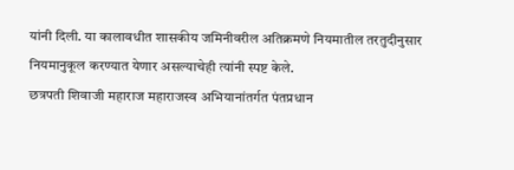यांनी दिली. या कालावधीत शासकीय जमिनीवरील अतिक्रमणे नियमातील तरतुदीनुसार नियमानुकूल करण्यात येणार असल्याचेही त्यांनी स्पष्ट केले.
छत्रपती शिवाजी महाराज महाराजस्व अभियानांतर्गत पंतप्रधान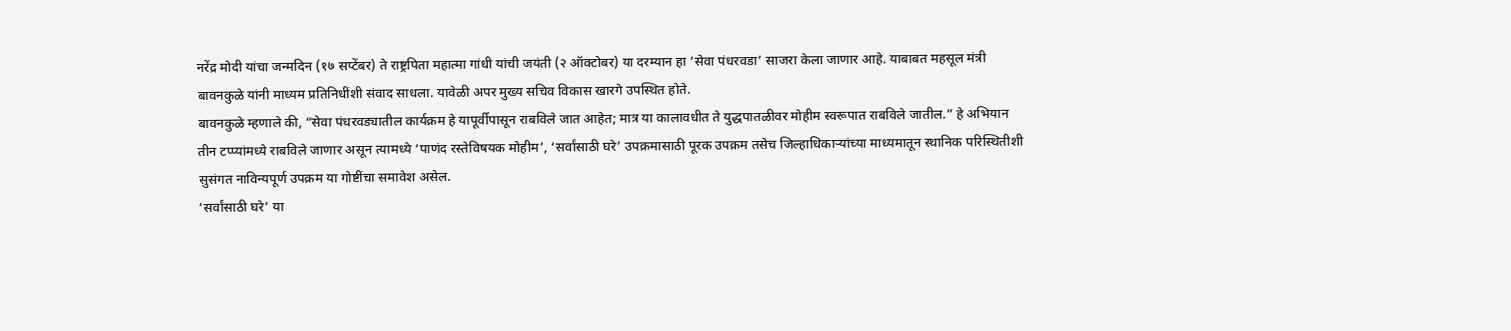नरेंद्र मोदी यांचा जन्मदिन (१७ सप्टेंबर) ते राष्ट्रपिता महात्मा गांधी यांची जयंती (२ ऑक्टोबर) या दरम्यान हा ‘सेवा पंधरवडा’ साजरा केला जाणार आहे. याबाबत महसूल मंत्री बावनकुळे यांनी माध्यम प्रतिनिधींशी संवाद साधला. यावेळी अपर मुख्य सचिव विकास खारगे उपस्थित होते.
बावनकुळे म्हणाले की, “सेवा पंधरवड्यातील कार्यक्रम हे यापूर्वीपासून राबविले जात आहेत; मात्र या कालावधीत ते युद्धपातळीवर मोहीम स्वरूपात राबविले जातील.” हे अभियान तीन टप्प्यांमध्ये राबविले जाणार असून त्यामध्ये ‘पाणंद रस्तेविषयक मोहीम’, ‘सर्वांसाठी घरे’ उपक्रमासाठी पूरक उपक्रम तसेच जिल्हाधिकाऱ्यांच्या माध्यमातून स्थानिक परिस्थितीशी सुसंगत नाविन्यपूर्ण उपक्रम या गोष्टींचा समावेश असेल.
‘सर्वांसाठी घरे’ या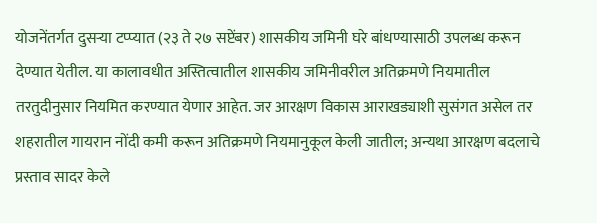योजनेंतर्गत दुसऱ्या टप्प्यात (२३ ते २७ सप्टेंबर) शासकीय जमिनी घरे बांधण्यासाठी उपलब्ध करून देण्यात येतील. या कालावधीत अस्तित्वातील शासकीय जमिनीवरील अतिक्रमणे नियमातील तरतुदीनुसार नियमित करण्यात येणार आहेत. जर आरक्षण विकास आराखड्याशी सुसंगत असेल तर शहरातील गायरान नोंदी कमी करून अतिक्रमणे नियमानुकूल केली जातील; अन्यथा आरक्षण बदलाचे प्रस्ताव सादर केले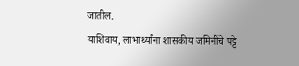जातील.
याशिवाय, लाभार्थ्यांना शासकीय जमिनींचे पट्टे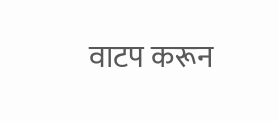वाटप करून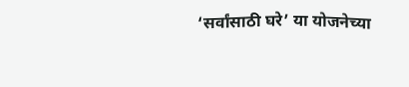‘सर्वांसाठी घरे’ या योजनेच्या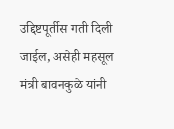उद्दिष्टपूर्तीस गती दिली जाईल, असेही महसूल मंत्री बावनकुळे यांनी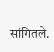सांगितले.